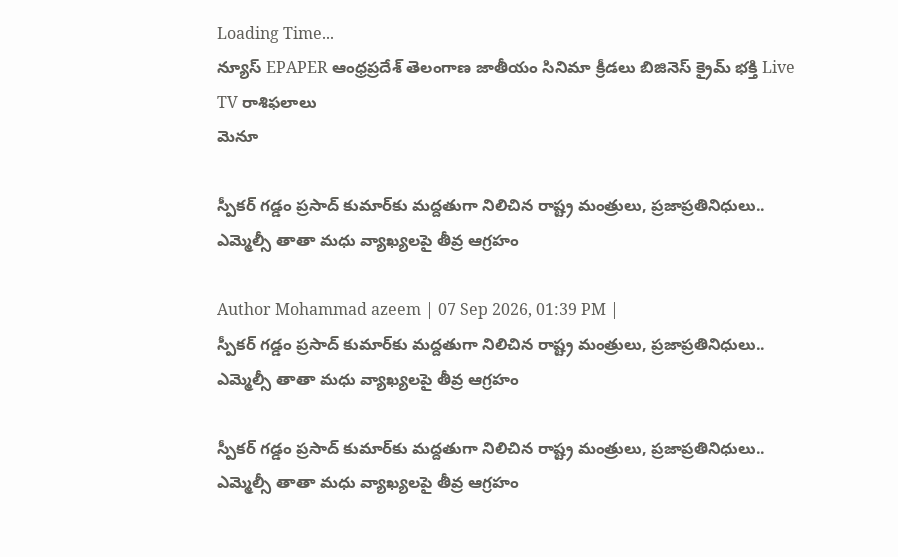Loading Time...
న్యూస్ EPAPER ఆంధ్రప్రదేశ్ తెలంగాణ జాతీయం సినిమా క్రీడలు బిజినెస్ క్రైమ్ భక్తి Live TV రాశిఫలాలు
మెనూ

స్పీకర్ గడ్డం ప్రసాద్ కుమార్‌కు మద్దతుగా నిలిచిన రాష్ట్ర మంత్రులు, ప్రజాప్రతినిధులు.. ఎమ్మెల్సీ తాతా మధు వ్యాఖ్యలపై తీవ్ర ఆగ్రహం

Author Mohammad azeem | 07 Sep 2026, 01:39 PM |
స్పీకర్ గడ్డం ప్రసాద్ కుమార్‌కు మద్దతుగా నిలిచిన రాష్ట్ర మంత్రులు, ప్రజాప్రతినిధులు.. ఎమ్మెల్సీ తాతా మధు వ్యాఖ్యలపై తీవ్ర ఆగ్రహం

స్పీకర్ గడ్డం ప్రసాద్ కుమార్‌కు మద్దతుగా నిలిచిన రాష్ట్ర మంత్రులు, ప్రజాప్రతినిధులు.. ఎమ్మెల్సీ తాతా మధు వ్యాఖ్యలపై తీవ్ర ఆగ్రహం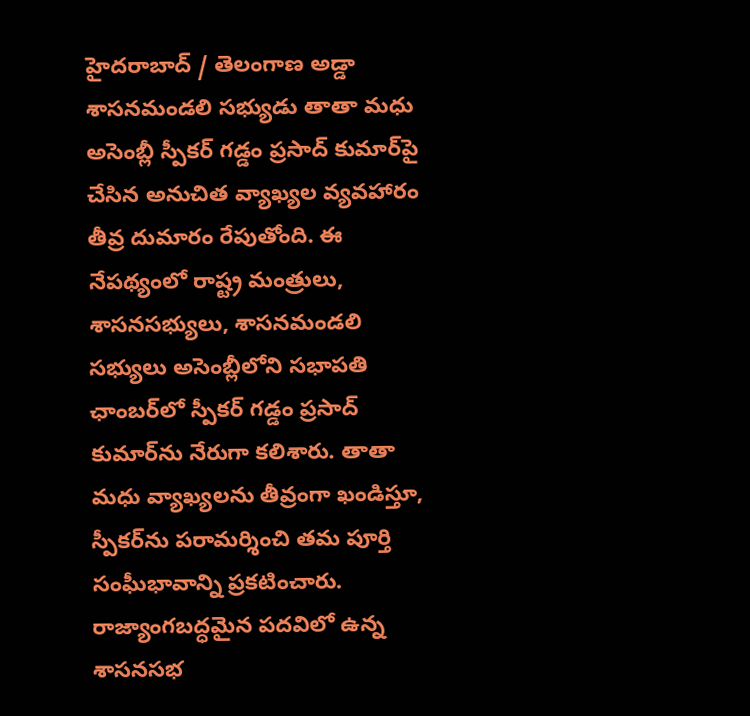హైదరాబాద్ / తెలంగాణ అడ్డా
శాసనమండలి సభ్యుడు తాతా మధు అసెంబ్లీ స్పీకర్ గడ్డం ప్రసాద్ కుమార్‌పై చేసిన అనుచిత వ్యాఖ్యల వ్యవహారం తీవ్ర దుమారం రేపుతోంది. ఈ నేపథ్యంలో రాష్ట్ర మంత్రులు, శాసనసభ్యులు, శాసనమండలి సభ్యులు అసెంబ్లీలోని సభాపతి ఛాంబర్‌లో స్పీకర్ గడ్డం ప్రసాద్ కుమార్‌ను నేరుగా కలిశారు. తాతా మధు వ్యాఖ్యలను తీవ్రంగా ఖండిస్తూ, స్పీకర్‌ను పరామర్శించి తమ పూర్తి సంఘీభావాన్ని ప్రకటించారు.
రాజ్యాంగబద్ధమైన పదవిలో ఉన్న శాసనసభ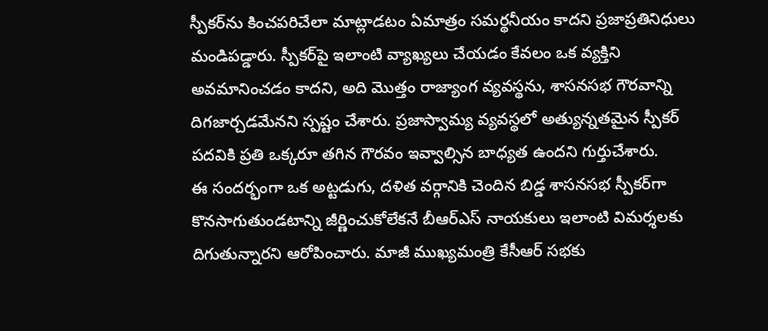స్పీకర్‌ను కించపరిచేలా మాట్లాడటం ఏమాత్రం సమర్థనీయం కాదని ప్రజాప్రతినిధులు మండిపడ్డారు. స్పీకర్‌పై ఇలాంటి వ్యాఖ్యలు చేయడం కేవలం ఒక వ్యక్తిని అవమానించడం కాదని, అది మొత్తం రాజ్యాంగ వ్యవస్థను, శాసనసభ గౌరవాన్ని దిగజార్చడమేనని స్పష్టం చేశారు. ప్రజాస్వామ్య వ్యవస్థలో అత్యున్నతమైన స్పీకర్ పదవికి ప్రతి ఒక్కరూ తగిన గౌరవం ఇవ్వాల్సిన బాధ్యత ఉందని గుర్తుచేశారు.
ఈ సందర్భంగా ఒక అట్టడుగు, దళిత వర్గానికి చెందిన బిడ్డ శాసనసభ స్పీకర్‌గా కొనసాగుతుండటాన్ని జీర్ణించుకోలేకనే బీఆర్ఎస్ నాయకులు ఇలాంటి విమర్శలకు దిగుతున్నారని ఆరోపించారు. మాజీ ముఖ్యమంత్రి కేసీఆర్ సభకు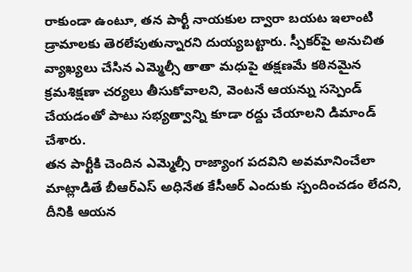రాకుండా ఉంటూ, తన పార్టీ నాయకుల ద్వారా బయట ఇలాంటి డ్రామాలకు తెరలేపుతున్నారని దుయ్యబట్టారు. స్పీకర్‌పై అనుచిత వ్యాఖ్యలు చేసిన ఎమ్మెల్సీ తాతా మధుపై తక్షణమే కఠినమైన క్రమశిక్షణా చర్యలు తీసుకోవాలని, వెంటనే ఆయన్ను సస్పెండ్ చేయడంతో పాటు సభ్యత్వాన్ని కూడా రద్దు చేయాలని డిమాండ్ చేశారు.
తన పార్టీకి చెందిన ఎమ్మెల్సీ రాజ్యాంగ పదవిని అవమానించేలా మాట్లాడితే బీఆర్ఎస్ అధినేత కేసీఆర్ ఎందుకు స్పందించడం లేదని, దీనికి ఆయన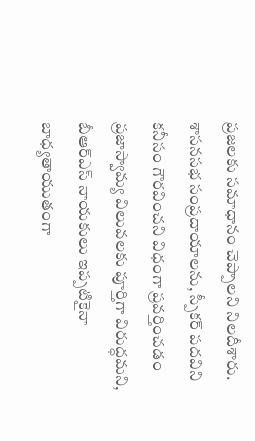ప్రజలకు సమాధానం చెప్పాలని నిలదీశారు. శాసనసభ సంప్రదాయాలను, స్పీకర్ పదవిని కనీసం గౌరవించని విధంగా ప్రవర్తించడం ప్రజాస్వామ్య విలువలకు పూర్తిగా విరుద్ధమని, బీఆర్ఎస్ నాయకులు ఇప్పటికైనా బాధ్యతాయుతంగా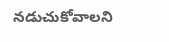నడుచుకోవాలని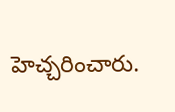హెచ్చరించారు.